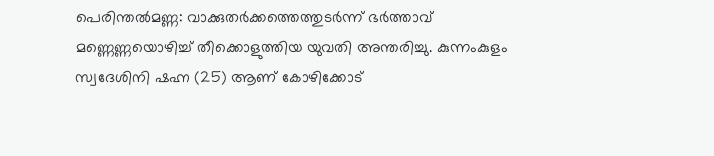പെരിന്തൽമണ്ണ: വാക്കുതർക്കത്തെത്തുടർന്ന് ഭർത്താവ് മണ്ണെണ്ണയൊഴിച്ച് തീക്കൊളുത്തിയ യുവതി അന്തരിച്ചു. കുന്നംകുളം സ്വദേശിനി ഷഹ്ന (25) ആണ് കോഴിക്കോട്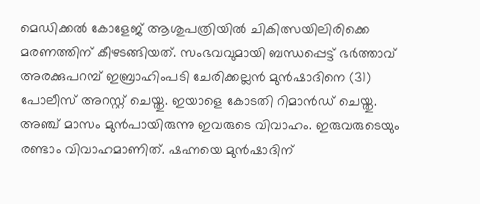മെഡിക്കൽ കോളേജ് ആശുപത്രിയിൽ ചികിത്സയിലിരിക്കെ മരണത്തിന് കീഴടങ്ങിയത്. സംഭവവുമായി ബന്ധപ്പെട്ട് ഭർത്താവ് അരക്കുപറമ്പ് ഇബ്രാഹിംപടി ചേരിക്കല്ലൻ മുൻഷാദിനെ (31) പോലീസ് അറസ്റ്റ് ചെയ്തു. ഇയാളെ കോടതി റിമാൻഡ് ചെയ്തു.
അഞ്ച് മാസം മുൻപായിരുന്നു ഇവരുടെ വിവാഹം. ഇരുവരുടെയും രണ്ടാം വിവാഹമാണിത്. ഷഹ്നയെ മുൻഷാദിന്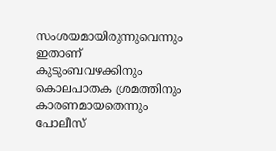സംശയമായിരുന്നുവെന്നും ഇതാണ് കുടുംബവഴക്കിനും കൊലപാതക ശ്രമത്തിനും കാരണമായതെന്നും പോലീസ്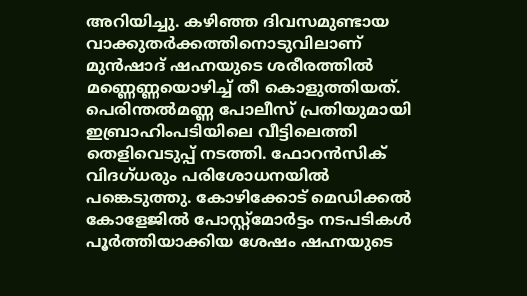അറിയിച്ചു. കഴിഞ്ഞ ദിവസമുണ്ടായ വാക്കുതർക്കത്തിനൊടുവിലാണ് മുൻഷാദ് ഷഹ്നയുടെ ശരീരത്തിൽ മണ്ണെണ്ണയൊഴിച്ച് തീ കൊളുത്തിയത്.
പെരിന്തൽമണ്ണ പോലീസ് പ്രതിയുമായി ഇബ്രാഹിംപടിയിലെ വീട്ടിലെത്തി തെളിവെടുപ്പ് നടത്തി. ഫോറൻസിക് വിദഗ്ധരും പരിശോധനയിൽ പങ്കെടുത്തു. കോഴിക്കോട് മെഡിക്കൽ കോളേജിൽ പോസ്റ്റ്മോർട്ടം നടപടികൾ പൂർത്തിയാക്കിയ ശേഷം ഷഹ്നയുടെ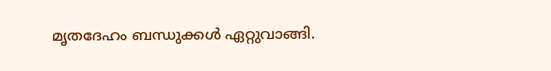മൃതദേഹം ബന്ധുക്കൾ ഏറ്റുവാങ്ങി.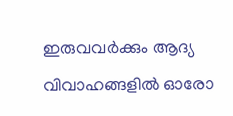ഇരുവവർക്കും ആദ്യ വിവാഹങ്ങളിൽ ഓരോ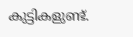കുട്ടികളുണ്ട്.